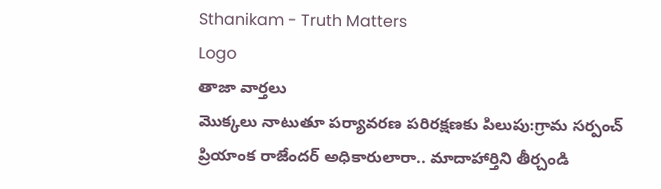Sthanikam - Truth Matters
Logo
తాజా వార్తలు
మొక్కలు నాటుతూ పర్యావరణ పరిరక్షణకు పిలుపు:గ్రామ సర్పంచ్ ప్రియాంక రాజేందర్ అధికారులారా.. మాదాహార్తిని తీర్చండి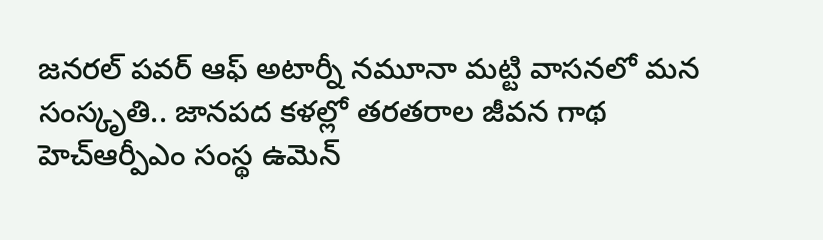జనరల్ పవర్ ఆఫ్ అటార్నీ నమూనా మట్టి వాసనలో మన సంస్కృతి.. జానపద కళల్లో తరతరాల జీవన గాథ హెచ్ఆర్పీఎం సంస్థ ఉమెన్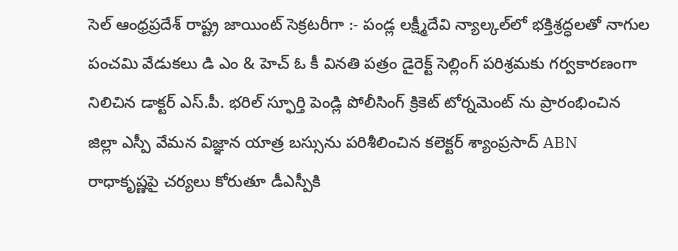సెల్ ఆంధ్రప్రదేశ్ రాష్ట్ర జాయింట్ సెక్రటరీగా :- పండ్ల లక్ష్మీదేవి న్యాల్కల్‌లో భక్తిశ్రద్ధలతో నాగుల పంచమి వేడుకలు డి ఎం & హెచ్ ఓ కీ వినతి పత్రం డైరెక్ట్ సెల్లింగ్ పరిశ్రమకు గర్వకారణంగా నిలిచిన డాక్టర్ ఎస్.పీ. భరిల్ స్ఫూర్తి పెండ్లి పోలీసింగ్ క్రికెట్ టోర్నమెంట్ ను ప్రారంభించిన జిల్లా ఎస్పీ వేమన విజ్ఞాన యాత్ర బస్సును పరిశీలించిన కలెక్టర్ శ్యాంప్రసాద్ ABN రాధాకృష్ణపై చర్యలు కోరుతూ డీఎస్పీకి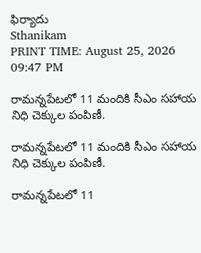ఫిర్యాదు
Sthanikam
PRINT TIME: August 25, 2026 09:47 PM

రామన్నపేటలో 11 మందికి సీఎం సహాయ నిధి చెక్కుల పంపిణీ.

రామన్నపేటలో 11 మందికి సీఎం సహాయ నిధి చెక్కుల పంపిణీ.

రామన్నపేటలో 11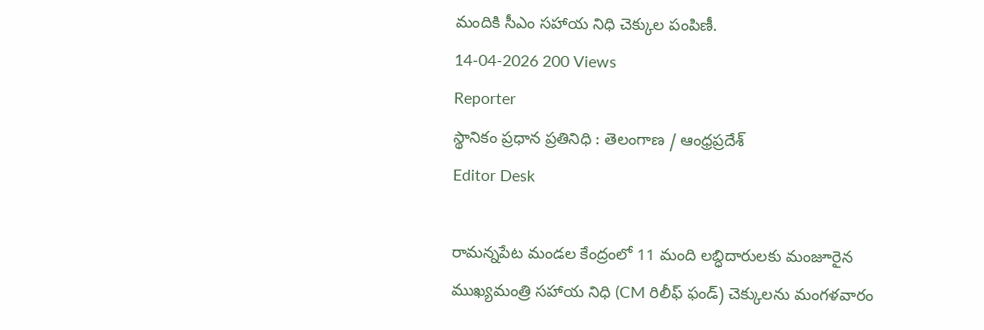మందికి సీఎం సహాయ నిధి చెక్కుల పంపిణీ.
14-04-2026 200 Views
Reporter
స్థానికం ప్రధాన ప్రతినిధి : తెలంగాణ / ఆంధ్రప్రదేశ్
Editor Desk

రామన్నపేట మండల కేంద్రంలో 11 మంది లబ్ధిదారులకు మంజూరైన ముఖ్యమంత్రి సహాయ నిధి (CM రిలీఫ్ ఫండ్) చెక్కులను మంగళవారం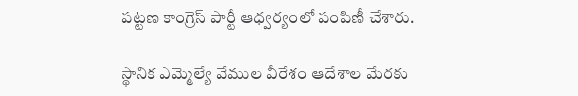పట్టణ కాంగ్రెస్ పార్టీ ఆధ్వర్యంలో పంపిణీ చేశారు.

స్థానిక ఎమ్మెల్యే వేముల వీరేశం ఆదేశాల మేరకు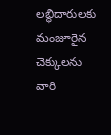లబ్ధిదారులకు మంజూరైన చెక్కులను వారి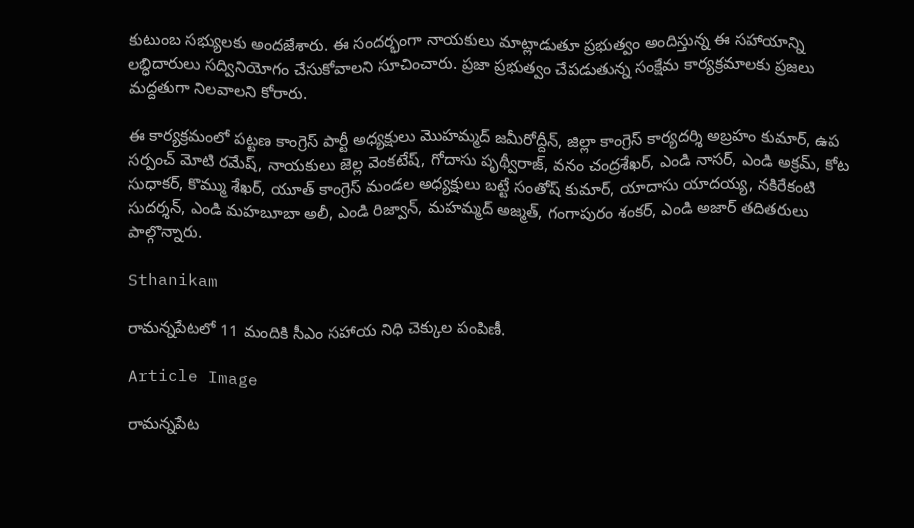కుటుంబ సభ్యులకు అందజేశారు. ఈ సందర్భంగా నాయకులు మాట్లాడుతూ ప్రభుత్వం అందిస్తున్న ఈ సహాయాన్ని లబ్ధిదారులు సద్వినియోగం చేసుకోవాలని సూచించారు. ప్రజా ప్రభుత్వం చేపడుతున్న సంక్షేమ కార్యక్రమాలకు ప్రజలు మద్దతుగా నిలవాలని కోరారు.

ఈ కార్యక్రమంలో పట్టణ కాంగ్రెస్ పార్టీ అధ్యక్షులు మొహమ్మద్ జమీరోద్దీన్, జిల్లా కాంగ్రెస్ కార్యదర్శి అబ్రహం కుమార్, ఉప సర్పంచ్ మోటి రమేష్, నాయకులు జెల్ల వెంకటేష్, గోదాసు పృథ్వీరాజ్, వనం చంద్రశేఖర్, ఎండి నాసర్, ఎండి అక్రమ్, కోట సుధాకర్, కొమ్ము శేఖర్, యూత్ కాంగ్రెస్ మండల అధ్యక్షులు బట్టే సంతోష్ కుమార్, యాదాసు యాదయ్య, నకిరేకంటి సుదర్శన్, ఎండి మహబూబా అలీ, ఎండి రిజ్వాన్, మహమ్మద్ అజ్మత్, గంగాపురం శంకర్, ఎండి అజార్ తదితరులు పాల్గొన్నారు.

Sthanikam

రామన్నపేటలో 11 మందికి సీఎం సహాయ నిధి చెక్కుల పంపిణీ.

Article Image

రామన్నపేట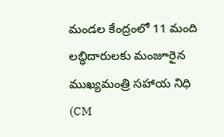మండల కేంద్రంలో 11 మంది లబ్ధిదారులకు మంజూరైన ముఖ్యమంత్రి సహాయ నిధి (CM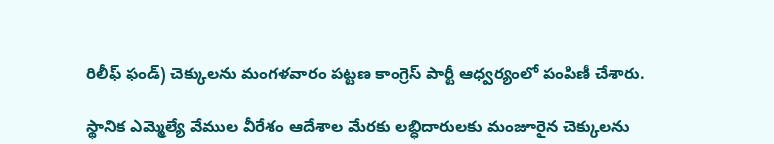రిలీఫ్ ఫండ్) చెక్కులను మంగళవారం పట్టణ కాంగ్రెస్ పార్టీ ఆధ్వర్యంలో పంపిణీ చేశారు.

స్థానిక ఎమ్మెల్యే వేముల వీరేశం ఆదేశాల మేరకు లబ్ధిదారులకు మంజూరైన చెక్కులను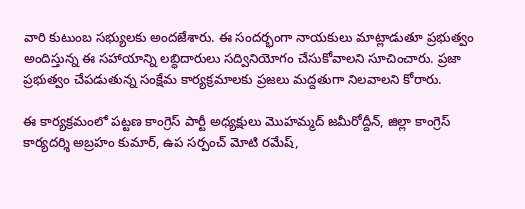వారి కుటుంబ సభ్యులకు అందజేశారు. ఈ సందర్భంగా నాయకులు మాట్లాడుతూ ప్రభుత్వం అందిస్తున్న ఈ సహాయాన్ని లబ్ధిదారులు సద్వినియోగం చేసుకోవాలని సూచించారు. ప్రజా ప్రభుత్వం చేపడుతున్న సంక్షేమ కార్యక్రమాలకు ప్రజలు మద్దతుగా నిలవాలని కోరారు.

ఈ కార్యక్రమంలో పట్టణ కాంగ్రెస్ పార్టీ అధ్యక్షులు మొహమ్మద్ జమీరోద్దీన్, జిల్లా కాంగ్రెస్ కార్యదర్శి అబ్రహం కుమార్, ఉప సర్పంచ్ మోటి రమేష్,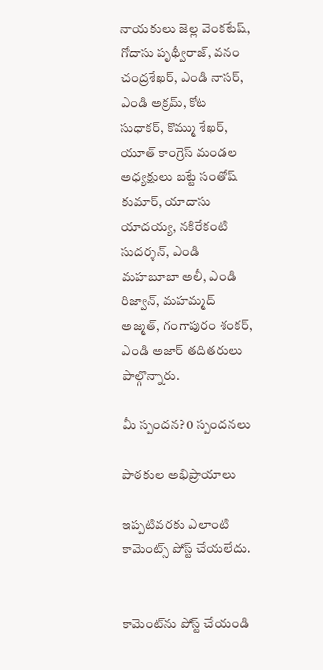నాయకులు జెల్ల వెంకటేష్, గోదాసు పృథ్వీరాజ్, వనం చంద్రశేఖర్, ఎండి నాసర్, ఎండి అక్రమ్, కోట సుధాకర్, కొమ్ము శేఖర్, యూత్ కాంగ్రెస్ మండల అధ్యక్షులు బట్టే సంతోష్ కుమార్, యాదాసు యాదయ్య, నకిరేకంటి సుదర్శన్, ఎండి మహబూబా అలీ, ఎండి రిజ్వాన్, మహమ్మద్ అజ్మత్, గంగాపురం శంకర్, ఎండి అజార్ తదితరులు పాల్గొన్నారు.

మీ స్పందన? 0 స్పందనలు

పాఠకుల అభిప్రాయాలు

ఇప్పటివరకు ఎలాంటి కామెంట్స్ పోస్ట్ చేయలేదు.


కామెంట్‌ను పోస్ట్ చేయండి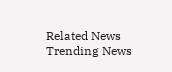Related News
Trending News